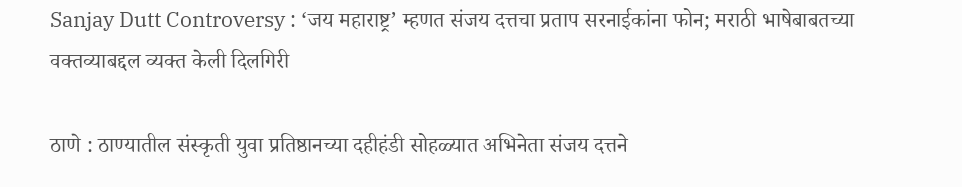Sanjay Dutt Controversy : ‘जय महाराष्ट्र’ म्हणत संजय दत्तचा प्रताप सरनाईकांना फोन; मराठी भाषेबाबतच्या वक्तव्याबद्दल व्यक्त केली दिलगिरी

ठाणे : ठाण्यातील संस्कृती युवा प्रतिष्ठानच्या दहीहंडी सोहळ्यात अभिनेता संजय दत्तने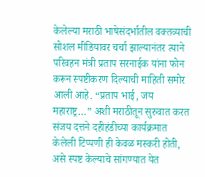केलेल्या मराठी भाषेसंदर्भातील वक्तव्याची सोशल मीडियावर चर्चा झाल्यानंतर त्याने परिवहन मंत्री प्रताप सरनाईक यांना फोन करून स्पष्टीकरण दिल्याची माहिती समोर आली आहे. “प्रताप भाई, जय महाराष्ट्र…” अशी मराठीतून सुरुवात करत संजय दत्तने दहीहंडीच्या कार्यक्रमात केलेली टिप्पणी ही केवळ मस्करी होती, असे स्पष्ट केल्याचे सांगण्यात येत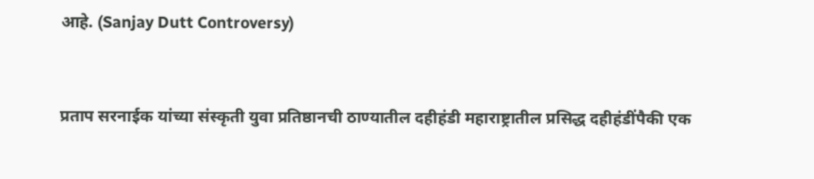आहे. (Sanjay Dutt Controversy)


प्रताप सरनाईक यांच्या संस्कृती युवा प्रतिष्ठानची ठाण्यातील दहीहंडी महाराष्ट्रातील प्रसिद्ध दहीहंडींपैकी एक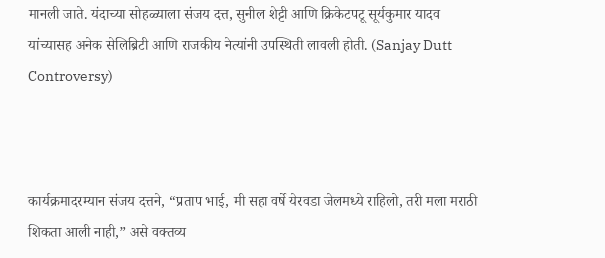मानली जाते. यंदाच्या सोहळ्याला संजय दत्त, सुनील शेट्टी आणि क्रिकेटपटू सूर्यकुमार यादव यांच्यासह अनेक सेलिब्रिटी आणि राजकीय नेत्यांनी उपस्थिती लावली होती. (Sanjay Dutt Controversy)



कार्यक्रमादरम्यान संजय दत्तने, “प्रताप भाई, मी सहा वर्षे येरवडा जेलमध्ये राहिलो, तरी मला मराठी शिकता आली नाही,” असे वक्तव्य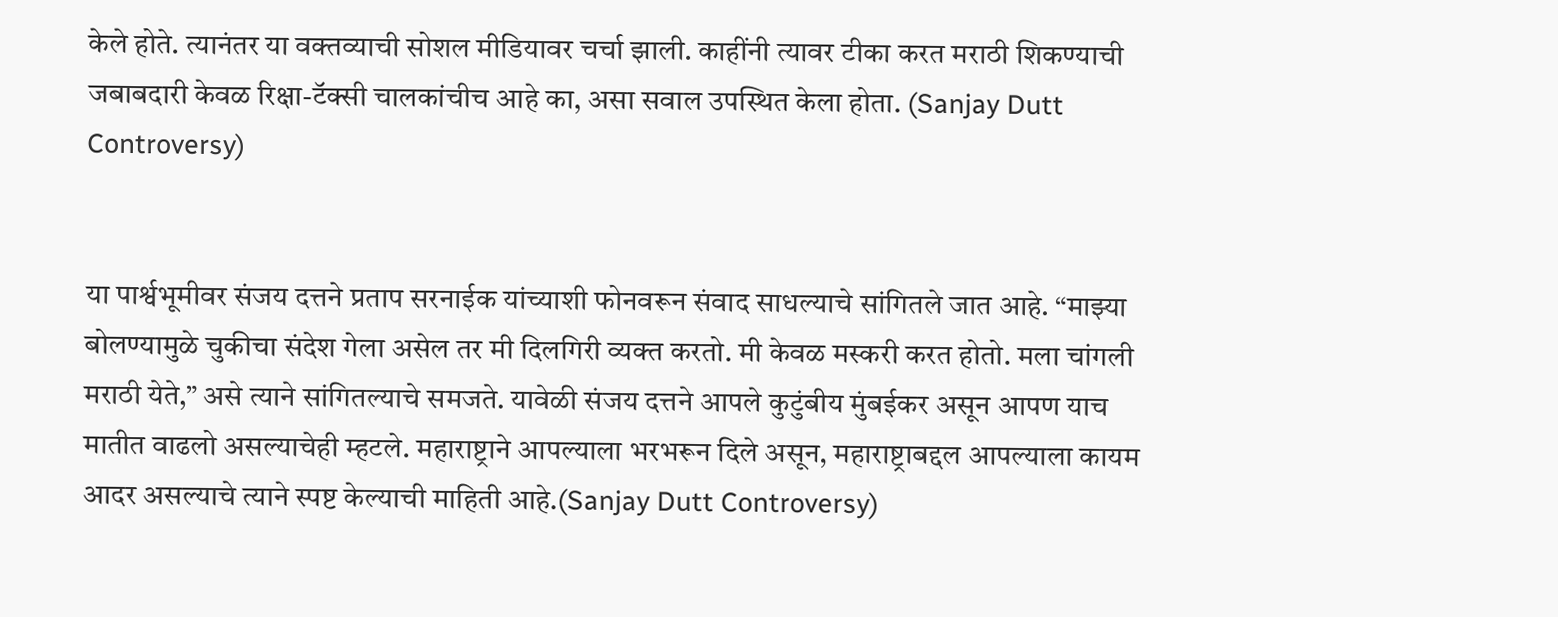केले होते. त्यानंतर या वक्तव्याची सोशल मीडियावर चर्चा झाली. काहींनी त्यावर टीका करत मराठी शिकण्याची जबाबदारी केवळ रिक्षा-टॅक्सी चालकांचीच आहे का, असा सवाल उपस्थित केला होता. (Sanjay Dutt Controversy)


या पार्श्वभूमीवर संजय दत्तने प्रताप सरनाईक यांच्याशी फोनवरून संवाद साधल्याचे सांगितले जात आहे. “माझ्या बोलण्यामुळे चुकीचा संदेश गेला असेल तर मी दिलगिरी व्यक्त करतो. मी केवळ मस्करी करत होतो. मला चांगली मराठी येते,” असे त्याने सांगितल्याचे समजते. यावेळी संजय दत्तने आपले कुटुंबीय मुंबईकर असून आपण याच मातीत वाढलो असल्याचेही म्हटले. महाराष्ट्राने आपल्याला भरभरून दिले असून, महाराष्ट्राबद्दल आपल्याला कायम आदर असल्याचे त्याने स्पष्ट केल्याची माहिती आहे.(Sanjay Dutt Controversy)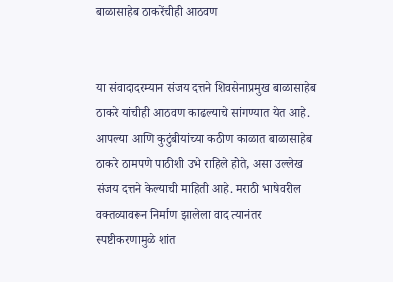बाळासाहेब ठाकरेंचीही आठवण


या संवादादरम्यान संजय दत्तने शिवसेनाप्रमुख बाळासाहेब ठाकरे यांचीही आठवण काढल्याचे सांगण्यात येत आहे. आपल्या आणि कुटुंबीयांच्या कठीण काळात बाळासाहेब ठाकरे ठामपणे पाठीशी उभे राहिले होते, असा उल्लेख संजय दत्तने केल्याची माहिती आहे. मराठी भाषेवरील वक्तव्यावरून निर्माण झालेला वाद त्यानंतर स्पष्टीकरणामुळे शांत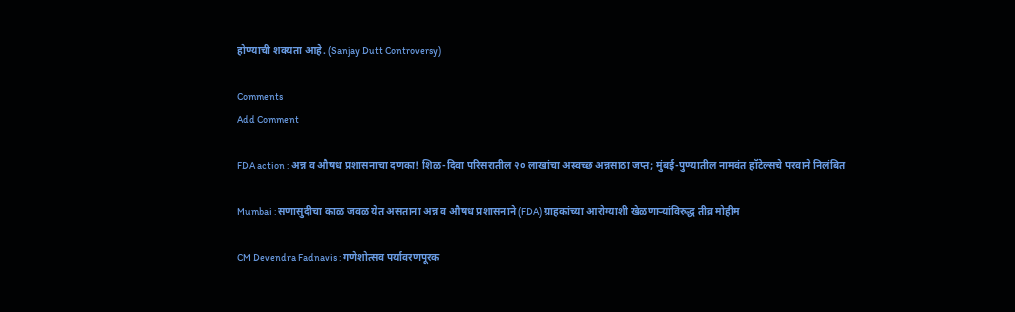होण्याची शक्यता आहे. (Sanjay Dutt Controversy)

Comments
Add Comment

FDA action : अन्न व औषध प्रशासनाचा दणका! शिळ-दिवा परिसरातील २० लाखांचा अस्वच्छ अन्नसाठा जप्त; मुंबई-पुण्यातील नामवंत हॉटेल्सचे परवाने निलंबित

Mumbai : सणासुदीचा काळ जवळ येत असताना अन्न व औषध प्रशासनाने (FDA) ग्राहकांच्या आरोग्याशी खेळणाऱ्यांविरुद्ध तीव्र मोहीम

CM Devendra Fadnavis : गणेशोत्सव पर्यावरणपूरक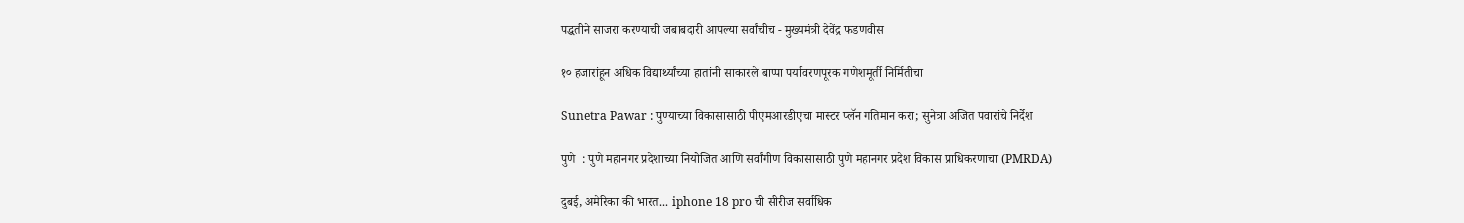पद्धतीने साजरा करण्याची जबाबदारी आपल्या सर्वांचीच - मुख्यमंत्री देवेंद्र फडणवीस

१० हजारांहून अधिक विद्यार्थ्यांच्या हातांनी साकारले बाप्पा पर्यावरणपूरक गणेशमूर्ती निर्मितीचा

Sunetra Pawar : पुण्याच्या विकासासाठी पीएमआरडीएचा मास्टर प्लॅन गतिमान करा; सुनेत्रा अजित पवारांचे निर्देश

पुणे  : पुणे महानगर प्रदेशाच्या नियोजित आणि सर्वांगीण विकासासाठी पुणे महानगर प्रदेश विकास प्राधिकरणाचा (PMRDA)

दुबई, अमेरिका की भारत... iphone 18 pro ची सीरीज सर्वाधिक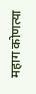महाग कोणत्या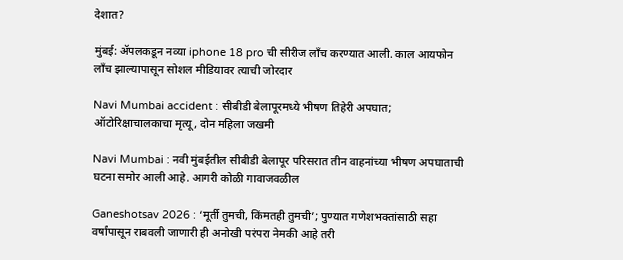देशात?

मुंबई: ॲपलकडून नव्या iphone 18 pro ची सीरीज लाँच करण्यात आली. काल आयफोन लाँच झाल्यापासून सोशल मीडियावर त्याची जोरदार

Navi Mumbai accident : सीबीडी बेलापूरमध्ये भीषण तिहेरी अपघात; ऑटोरिक्षाचालकाचा मृत्यू, दोन महिला जखमी

Navi Mumbai : नवी मुंबईतील सीबीडी बेलापूर परिसरात तीन वाहनांच्या भीषण अपघाताची घटना समोर आली आहे. आगरी कोळी गावाजवळील

Ganeshotsav 2026 : ‘मूर्ती तुमची, किंमतही तुमची’; पुण्यात गणेशभक्तांसाठी सहा वर्षांपासून राबवली जाणारी ही अनोखी परंपरा नेमकी आहे तरी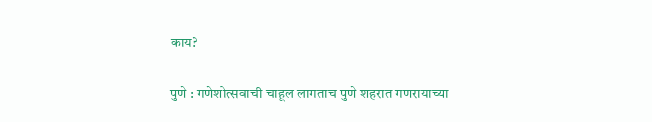काय?

पुणे : गणेशोत्सवाची चाहूल लागताच पुणे शहरात गणरायाच्या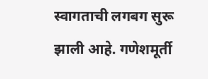स्वागताची लगबग सुरू झाली आहे. गणेशमूर्ती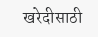खरेदीसाठी